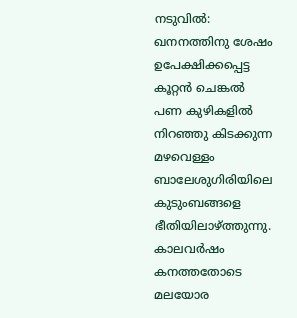നടുവിൽ: ഖനനത്തിനു ശേഷം ഉപേക്ഷിക്കപ്പെട്ട കൂറ്റൻ ചെങ്കൽ പണ കുഴികളിൽ നിറഞ്ഞു കിടക്കുന്ന മഴവെള്ളം ബാലേശുഗിരിയിലെ കുടുംബങ്ങളെ ഭീതിയിലാഴ്ത്തുന്നു. കാലവർഷം കനത്തതോടെ മലയോര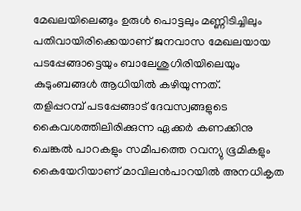മേഖലയിലെങ്ങും ഉരുൾ പൊട്ടലും മണ്ണിടിച്ചിലും പതിവായിരിക്കെയാണ് ജനവാസ മേഖലയായ പടപ്പേങ്ങാട്ടെയും ബാലേശുഗിരിയിലെയും കുടുംബങ്ങൾ ആധിയിൽ കഴിയുന്നത്.
തളിപ്പറമ്പ് പടപ്പേങ്ങാട് ദേവസ്വങ്ങളുടെ കൈവശത്തിലിരിക്കുന്ന ഏക്കർ കണക്കിനു ചെങ്കൽ പാറകളും സമീപത്തെ റവന്യു ഭൂമികളും കൈയേറിയാണ് മാവിലൻപാറയിൽ അനധികൃത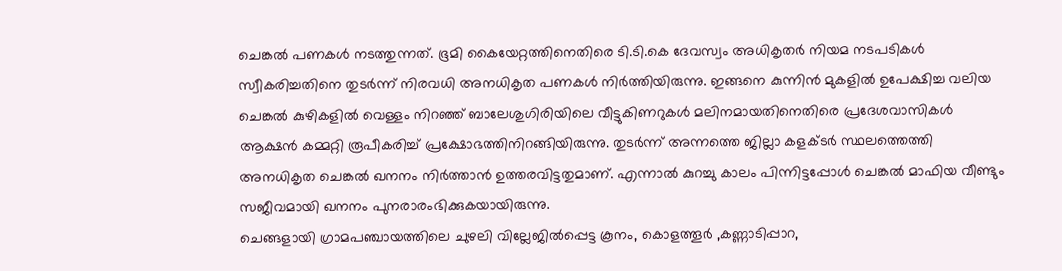ചെങ്കൽ പണകൾ നടത്തുന്നത്. ഭൂമി കൈയേറ്റത്തിനെതിരെ ടി.ടി.കെ ദേവസ്വം അധികൃതർ നിയമ നടപടികൾ സ്വീകരിച്ചതിനെ തുടർന്ന് നിരവധി അനധികൃത പണകൾ നിർത്തിയിരുന്നു. ഇങ്ങനെ കുന്നിൻ മുകളിൽ ഉപേക്ഷിച്ച വലിയ ചെങ്കൽ കുഴികളിൽ വെള്ളം നിറഞ്ഞ് ബാലേശുഗിരിയിലെ വീട്ടുകിണറുകൾ മലിനമായതിനെതിരെ പ്രദേശവാസികൾ ആക്ഷൻ കമ്മറ്റി രൂപീകരിച്ച് പ്രക്ഷോഭത്തിനിറങ്ങിയിരുന്നു. തുടർന്ന് അന്നത്തെ ജില്ലാ കളക്ടർ സ്ഥലത്തെത്തി അനധികൃത ചെങ്കൽ ഖനനം നിർത്താൻ ഉത്തരവിട്ടതുമാണ്. എന്നാൽ കുറച്ചു കാലം പിന്നിട്ടപ്പോൾ ചെങ്കൽ മാഫിയ വീണ്ടും സജീവമായി ഖനനം പുനരാരംഭിക്കുകയായിരുന്നു.
ചെങ്ങളായി ഗ്രാമപഞ്ചായത്തിലെ ചുഴലി വില്ലേജിൽപ്പെട്ട കൂനം, കൊളത്തൂർ ,കണ്ണാടിപ്പാറ,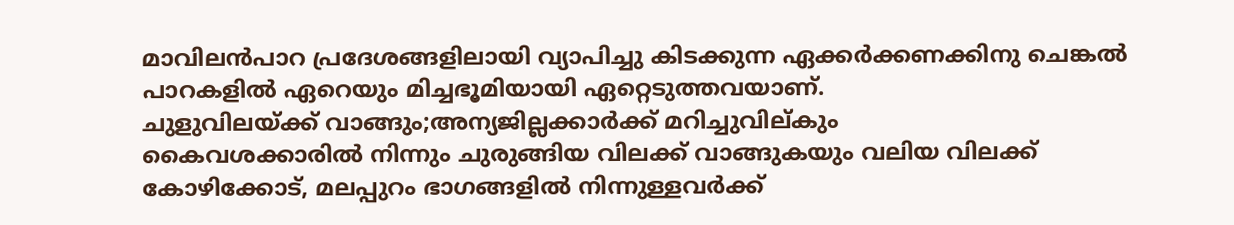മാവിലൻപാറ പ്രദേശങ്ങളിലായി വ്യാപിച്ചു കിടക്കുന്ന ഏക്കർക്കണക്കിനു ചെങ്കൽ പാറകളിൽ ഏറെയും മിച്ചഭൂമിയായി ഏറ്റെടുത്തവയാണ്.
ചുളുവിലയ്ക്ക് വാങ്ങും;അന്യജില്ലക്കാർക്ക് മറിച്ചുവില്കും
കൈവശക്കാരിൽ നിന്നും ചുരുങ്ങിയ വിലക്ക് വാങ്ങുകയും വലിയ വിലക്ക് കോഴിക്കോട്, മലപ്പുറം ഭാഗങ്ങളിൽ നിന്നുള്ളവർക്ക്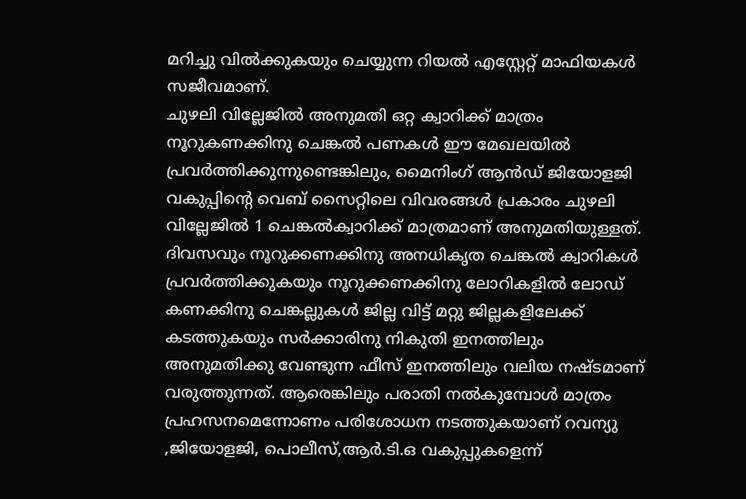മറിച്ചു വിൽക്കുകയും ചെയ്യുന്ന റിയൽ എസ്റ്റേറ്റ് മാഫിയകൾ സജീവമാണ്.
ചുഴലി വില്ലേജിൽ അനുമതി ഒറ്റ ക്വാറിക്ക് മാത്രം
നൂറുകണക്കിനു ചെങ്കൽ പണകൾ ഈ മേഖലയിൽ പ്രവർത്തിക്കുന്നുണ്ടെങ്കിലും, മൈനിംഗ് ആൻഡ് ജിയോളജി വകുപ്പിന്റെ വെബ് സൈറ്റിലെ വിവരങ്ങൾ പ്രകാരം ചുഴലി വില്ലേജിൽ 1 ചെങ്കൽക്വാറിക്ക് മാത്രമാണ് അനുമതിയുള്ളത്. ദിവസവും നൂറുക്കണക്കിനു അനധികൃത ചെങ്കൽ ക്വാറികൾ പ്രവർത്തിക്കുകയും നൂറുക്കണക്കിനു ലോറികളിൽ ലോഡ് കണക്കിനു ചെങ്കല്ലുകൾ ജില്ല വിട്ട് മറ്റു ജില്ലകളിലേക്ക് കടത്തുകയും സർക്കാരിനു നികുതി ഇനത്തിലും അനുമതിക്കു വേണ്ടുന്ന ഫീസ് ഇനത്തിലും വലിയ നഷ്ടമാണ് വരുത്തുന്നത്. ആരെങ്കിലും പരാതി നൽകുമ്പോൾ മാത്രം പ്രഹസനമെന്നോണം പരിശോധന നടത്തുകയാണ് റവന്യു ,ജിയോളജി, പൊലീസ്,ആർ.ടി.ഒ വകുപ്പുകളെന്ന്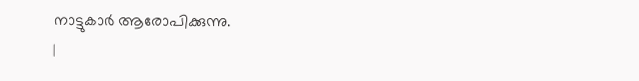നാട്ടുകാർ ആരോപിക്കുന്നു.
|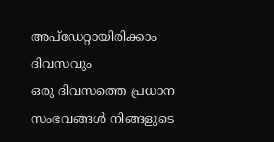അപ്ഡേറ്റായിരിക്കാം ദിവസവും
ഒരു ദിവസത്തെ പ്രധാന സംഭവങ്ങൾ നിങ്ങളുടെ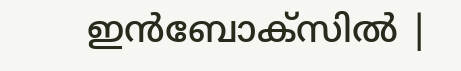ഇൻബോക്സിൽ |